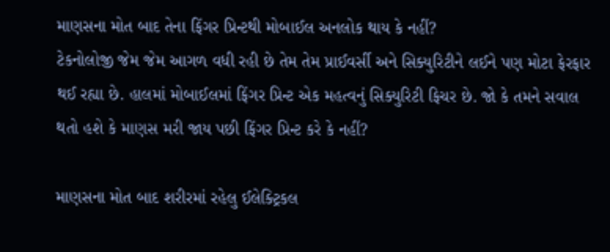માણસના મોત બાદ તેના ફિંગર પ્રિન્ટથી મોબાઈલ અનલોક થાય કે નહીં?
ટેકનોલોજી જેમ જેમ આગળ વધી રહી છે તેમ તેમ પ્રાઈવર્સી અને સિક્યુરિટીને લઈને પણ મોટા ફેરફાર થઈ રહ્યા છે. હાલમાં મોબાઈલમાં ફિંગર પ્રિન્ટ એક મહત્વનું સિક્યુરિટી ફિચર છે. જો કે તમને સવાલ થતો હશે કે માણસ મરી જાય પછી ફિંગર પ્રિન્ટ કરે કે નહીં?

માણસના મોત બાદ શરીરમાં રહેલુ ઈલેક્ટ્રિકલ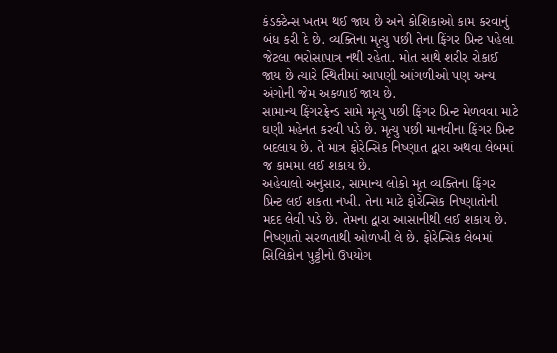કંડક્ટેન્સ ખતમ થઈ જાય છે અને કોશિકાઓ કામ કરવાનું બંધ કરી દે છે. વ્યક્તિના મૃત્યુ પછી તેના ફિંગર પ્રિન્ટ પહેલા જેટલા ભરોસાપાત્ર નથી રહેતા. મોત સાથે શરીર રોકાઈ જાય છે ત્યારે સ્થિતીમાં આપણી આંગળીઓ પણ અન્ય અંગોની જેમ અકળાઈ જાય છે.
સામાન્ય ફિંગરફ્રેન્ડ સામે મૃત્યુ પછી ફિંગર પ્રિન્ટ મેળવવા માટે ઘણી મહેનત કરવી પડે છે. મૃત્યુ પછી માનવીના ફિંગર પ્રિન્ટ બદલાય છે. તે માત્ર ફોરેન્સિક નિષ્ણાત દ્વારા અથવા લેબમાં જ કામમા લઈ શકાય છે.
અહેવાલો અનુસાર, સામાન્ય લોકો મૃત વ્યક્તિના ફિંગર પ્રિન્ટ લઈ શકતા નખી. તેના માટે ફોરેન્સિક નિષ્ણાતોની મદદ લેવી પડે છે. તેમના દ્વારા આસાનીથી લઈ શકાય છે.
નિષ્ણાતો સરળતાથી ઓળખી લે છે. ફોરેન્સિક લેબમાં સિલિકોન પુટ્ટીનો ઉપયોગ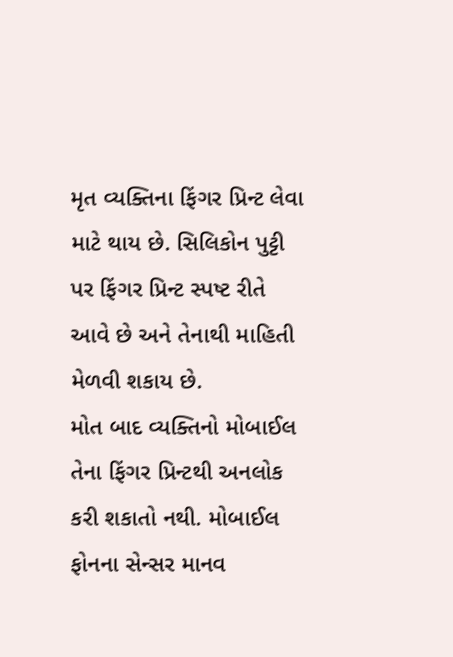મૃત વ્યક્તિના ફિંગર પ્રિન્ટ લેવા માટે થાય છે. સિલિકોન પુટ્ટી પર ફિંગર પ્રિન્ટ સ્પષ્ટ રીતે આવે છે અને તેનાથી માહિતી મેળવી શકાય છે.
મોત બાદ વ્યક્તિનો મોબાઈલ તેના ફિંગર પ્રિન્ટથી અનલોક કરી શકાતો નથી. મોબાઈલ ફોનના સેન્સર માનવ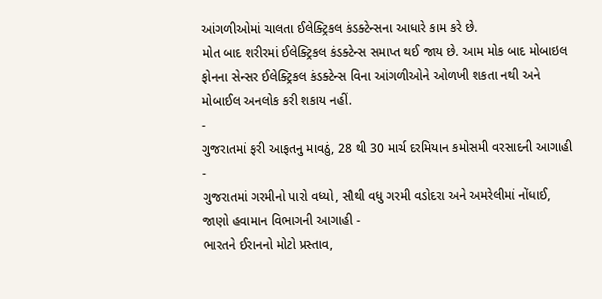આંગળીઓમાં ચાલતા ઈલેક્ટ્રિકલ કંડક્ટેન્સના આધારે કામ કરે છે.
મોત બાદ શરીરમાં ઈલેક્ટ્રિકલ કંડક્ટેન્સ સમાપ્ત થઈ જાય છે. આમ મોક બાદ મોબાઇલ ફોનના સેન્સર ઈલેક્ટ્રિકલ કંડક્ટેન્સ વિના આંગળીઓને ઓળખી શકતા નથી અને મોબાઈલ અનલોક કરી શકાય નહીં.
-
ગુજરાતમાં ફરી આફતનુ માવઠું, 28 થી 30 માર્ચ દરમિયાન કમોસમી વરસાદની આગાહી -
ગુજરાતમાં ગરમીનો પારો વધ્યો, સૌથી વધુ ગરમી વડોદરા અને અમરેલીમાં નોંધાઈ, જાણો હવામાન વિભાગની આગાહી -
ભારતને ઈરાનનો મોટો પ્રસ્તાવ,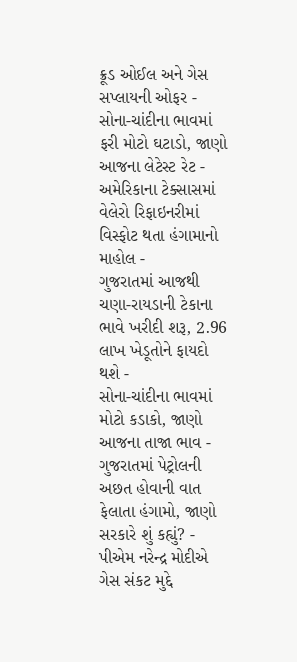ક્રૂડ ઓઈલ અને ગેસ સપ્લાયની ઓફર -
સોના-ચાંદીના ભાવમાં ફરી મોટો ઘટાડો, જાણો આજના લેટેસ્ટ રેટ -
અમેરિકાના ટેક્સાસમાં વેલેરો રિફાઇનરીમાં વિસ્ફોટ થતા હંગામાનો માહોલ -
ગુજરાતમાં આજથી ચણા-રાયડાની ટેકાના ભાવે ખરીદી શરૂ, 2.96 લાખ ખેડૂતોને ફાયદો થશે -
સોના-ચાંદીના ભાવમાં મોટો કડાકો, જાણો આજના તાજા ભાવ -
ગુજરાતમાં પેટ્રોલની અછત હોવાની વાત ફેલાતા હંગામો, જાણો સરકારે શું કહ્યું? -
પીએમ નરેન્દ્ર મોદીએ ગેસ સંકટ મુદ્દે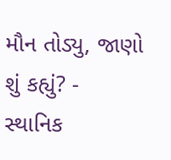મૌન તોડ્યુ, જાણો શું કહ્યું? -
સ્થાનિક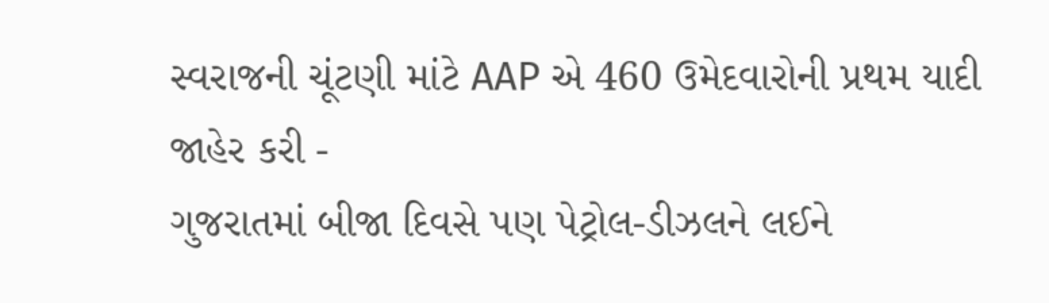સ્વરાજની ચૂંટણી માંટે AAP એ 460 ઉમેદવારોની પ્રથમ યાદી જાહેર કરી -
ગુજરાતમાં બીજા દિવસે પણ પેટ્રોલ-ડીઝલને લઈને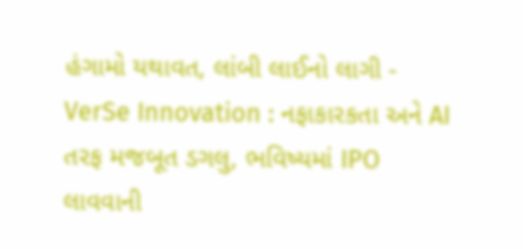હંગામો યથાવત, લાંબી લાઈનો લાગી -
VerSe Innovation : નફાકારકતા અને AI તરફ મજબૂત ડગલુ, ભવિષ્યમાં IPO લાવવાની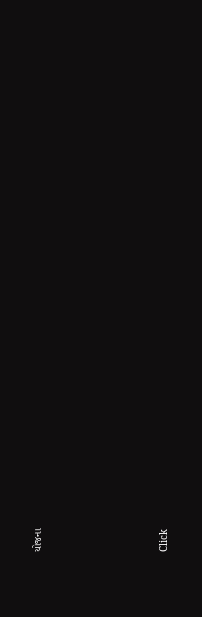યોજના








Click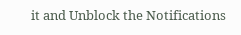it and Unblock the Notifications